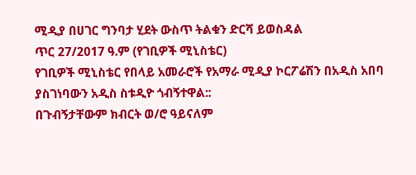ሚዲያ በሀገር ግንባታ ሂደት ውስጥ ትልቁን ድርሻ ይወስዳል
ጥር 27/2017 ዓ.ም (የገቢዎች ሚኒስቴር)
የገቢዎች ሚኒስቴር የበላይ አመራሮች የአማራ ሚዲያ ኮርፖሬሽን በአዲስ አበባ ያስገነባውን አዲስ ስቱዲዮ ጎብኝተዋል::
በጉብኝታቸውም ክብርት ወ/ሮ ዓይናለም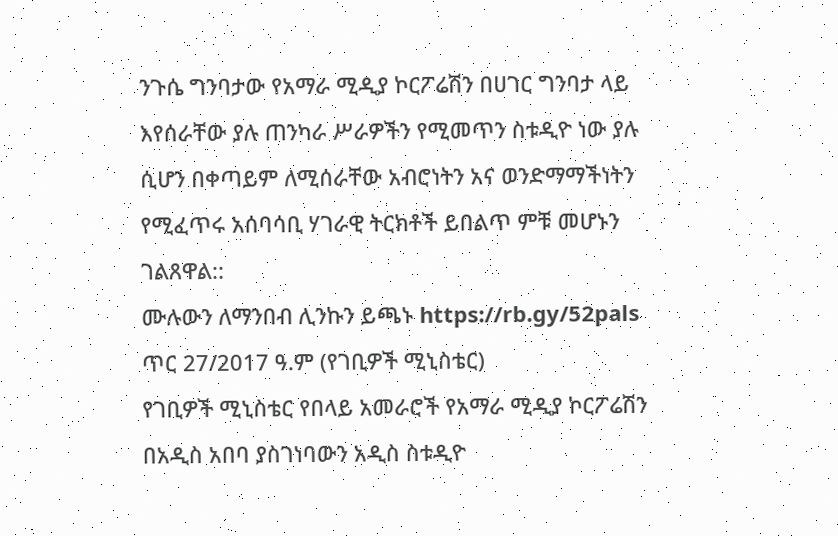ንጉሴ ግንባታው የአማራ ሚዲያ ኮርፖሬሽን በሀገር ግንባታ ላይ እየሰራቸው ያሉ ጠንካራ ሥራዎችን የሚመጥን ስቱዲዮ ነው ያሉ ሲሆን በቀጣይም ለሚሰራቸው አብሮነትን አና ወንድማማችነትን የሚፈጥሩ አሰባሳቢ ሃገራዊ ትርክቶች ይበልጥ ምቹ መሆኑን ገልጸዋል::
ሙሉውን ለማንበብ ሊንኩን ይጫኑ https://rb.gy/52pals
ጥር 27/2017 ዓ.ም (የገቢዎች ሚኒስቴር)
የገቢዎች ሚኒስቴር የበላይ አመራሮች የአማራ ሚዲያ ኮርፖሬሽን በአዲስ አበባ ያስገነባውን አዲስ ስቱዲዮ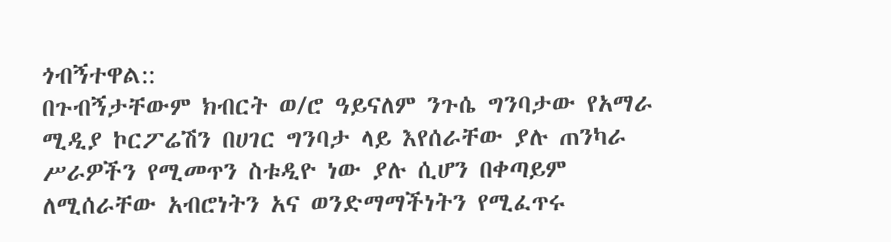ጎብኝተዋል::
በጉብኝታቸውም ክብርት ወ/ሮ ዓይናለም ንጉሴ ግንባታው የአማራ ሚዲያ ኮርፖሬሽን በሀገር ግንባታ ላይ እየሰራቸው ያሉ ጠንካራ ሥራዎችን የሚመጥን ስቱዲዮ ነው ያሉ ሲሆን በቀጣይም ለሚሰራቸው አብሮነትን አና ወንድማማችነትን የሚፈጥሩ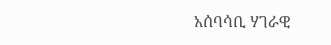አሰባሳቢ ሃገራዊ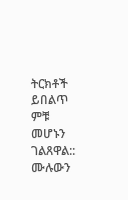ትርክቶች ይበልጥ ምቹ መሆኑን ገልጸዋል::
ሙሉውን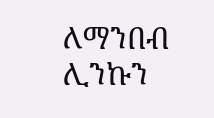ለማንበብ ሊንኩን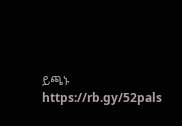ይጫኑ https://rb.gy/52pals